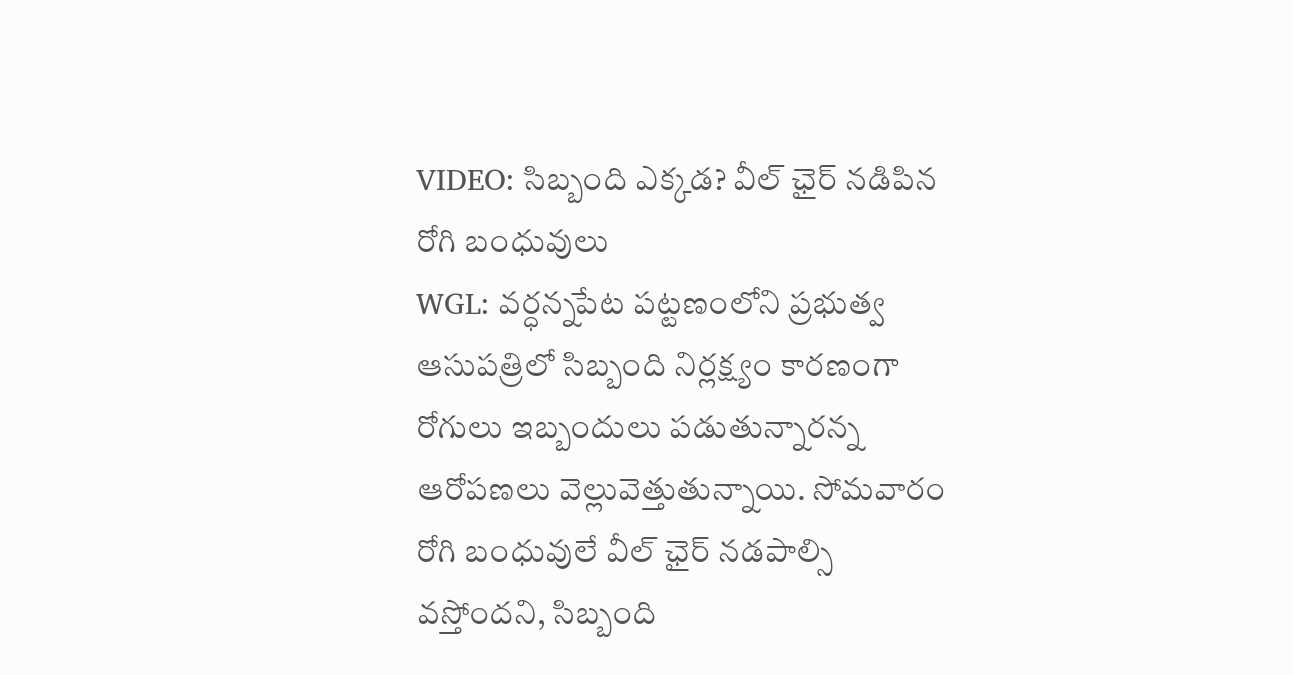VIDEO: సిబ్బంది ఎక్కడ? వీల్ ఛైర్ నడిపిన రోగి బంధువులు
WGL: వర్ధన్నపేట పట్టణంలోని ప్రభుత్వ ఆసుపత్రిలో సిబ్బంది నిర్లక్ష్యం కారణంగా రోగులు ఇబ్బందులు పడుతున్నారన్న ఆరోపణలు వెల్లువెత్తుతున్నాయి. సోమవారం రోగి బంధువులే వీల్ ఛైర్ నడపాల్సి వస్తోందని, సిబ్బంది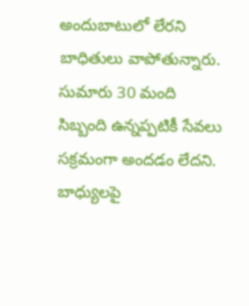అందుబాటులో లేరని బాధితులు వాపోతున్నారు. సుమారు 30 మంది సిబ్బంది ఉన్నప్పటికీ సేవలు సక్రమంగా అందడం లేదని. బాధ్యులపై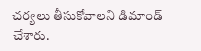చర్యలు తీసుకోవాలని డిమాండ్ చేశారు.